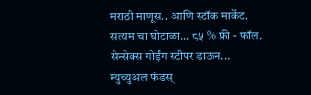मराठी माणूस.. आणि स्टॉक मार्केट.
सत्यम चा घोटाळा... ८५ % फ्री - फॉल.
सेन्सेक्स गोईंग स्टीपर डाऊन...
म्युच्युअल फंडस्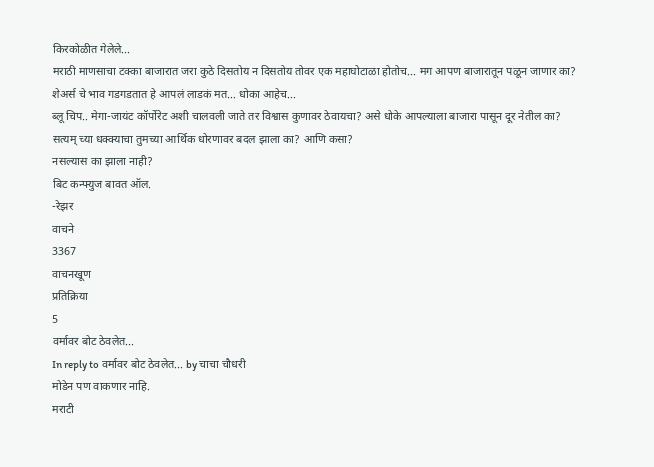किरकोळीत गेलेले...
मराठी माणसाचा टक्का बाजारात जरा कुठे दिसतोय न दिसतोय तोवर एक महाघोटाळा होतोच... मग आपण बाजारातून पळून जाणार का?
शेअर्स चे भाव गडगडतात हे आपलं लाडकं मत... धोका आहेच...
ब्लू चिप.. मेगा-जायंट कॉर्पोरेट अशी चालवली जाते तर विश्वास कुणावर ठेवायचा? असे धोके आपल्याला बाजारा पासून दूर नेतील का?
सत्यम् च्या धक्क्याचा तुमच्या आर्थिक धोरणावर बदल झाला का? आणि कसा?
नसल्यास का झाला नाही?
बिट कन्फ्युज बावत ऑल.
-रेझर
वाचने
3367
वाचनखूण
प्रतिक्रिया
5
वर्मावर बोट ठेवलेत...
In reply to वर्मावर बोट ठेवलेत... by चाचा चौधरी
मोडेन पण वाकणार नाहि.
मराटी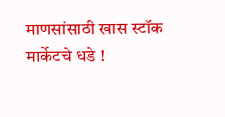माणसांसाठी खास स्टॉक मार्केटचे धडे !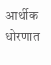आर्थीक धोरणात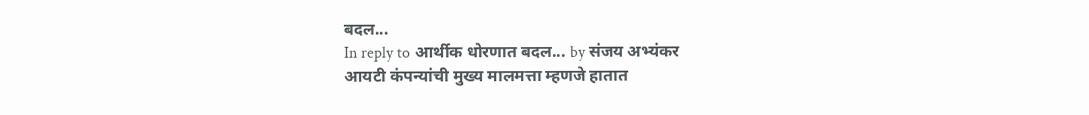बदल...
In reply to आर्थीक धोरणात बदल... by संजय अभ्यंकर
आयटी कंपन्यांची मुख्य मालमत्ता म्हणजे हातात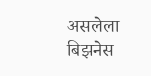असलेला बिझनेस